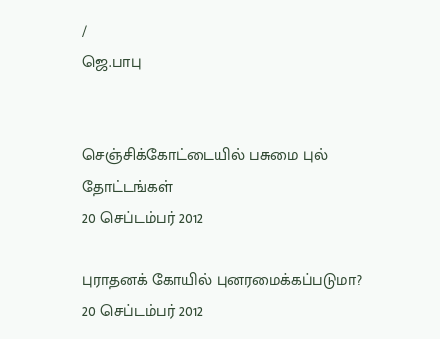/
ஜெ.பாபு


செஞ்சிக்கோட்டையில் பசுமை புல் தோட்டங்கள்
20 செப்டம்பர் 2012

புராதனக் கோயில் புனரமைக்கப்படுமா?
20 செப்டம்பர் 2012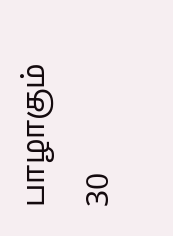பாழாகும் 30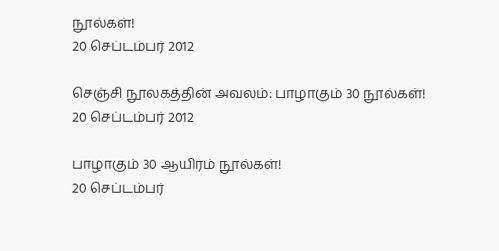நூல்கள்!
20 செப்டம்பர் 2012

செஞ்சி நூலகத்தின் அவலம்: பாழாகும் 30 நூல்கள்!
20 செப்டம்பர் 2012

பாழாகும் 30 ஆயிரம் நூல்கள்!
20 செப்டம்பர்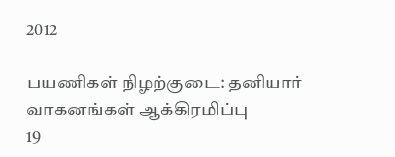2012

பயணிகள் நிழற்குடை: தனியார் வாகனங்கள் ஆக்கிரமிப்பு
19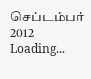செப்டம்பர் 2012
Loading...